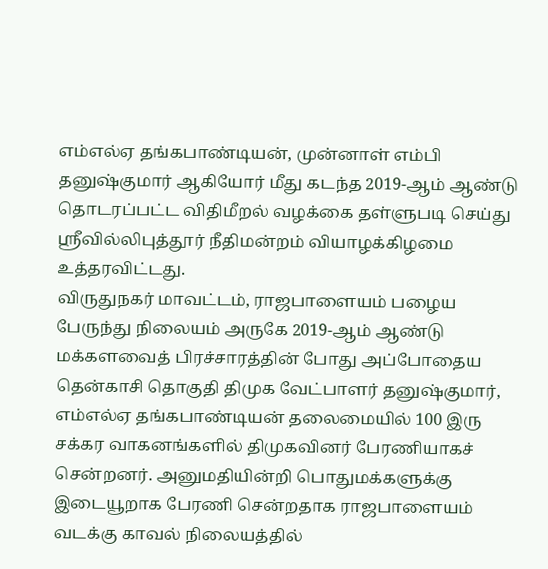எம்எல்ஏ தங்கபாண்டியன், முன்னாள் எம்பி தனுஷ்குமார் ஆகியோர் மீது கடந்த 2019-ஆம் ஆண்டு தொடரப்பட்ட விதிமீறல் வழக்கை தள்ளுபடி செய்து ஸ்ரீவில்லிபுத்தூர் நீதிமன்றம் வியாழக்கிழமை உத்தரவிட்டது.
விருதுநகர் மாவட்டம், ராஜபாளையம் பழைய பேருந்து நிலையம் அருகே 2019-ஆம் ஆண்டு மக்களவைத் பிரச்சாரத்தின் போது அப்போதைய தென்காசி தொகுதி திமுக வேட்பாளர் தனுஷ்குமார், எம்எல்ஏ தங்கபாண்டியன் தலைமையில் 100 இரு சக்கர வாகனங்களில் திமுகவினர் பேரணியாகச் சென்றனர். அனுமதியின்றி பொதுமக்களுக்கு இடையூறாக பேரணி சென்றதாக ராஜபாளையம் வடக்கு காவல் நிலையத்தில்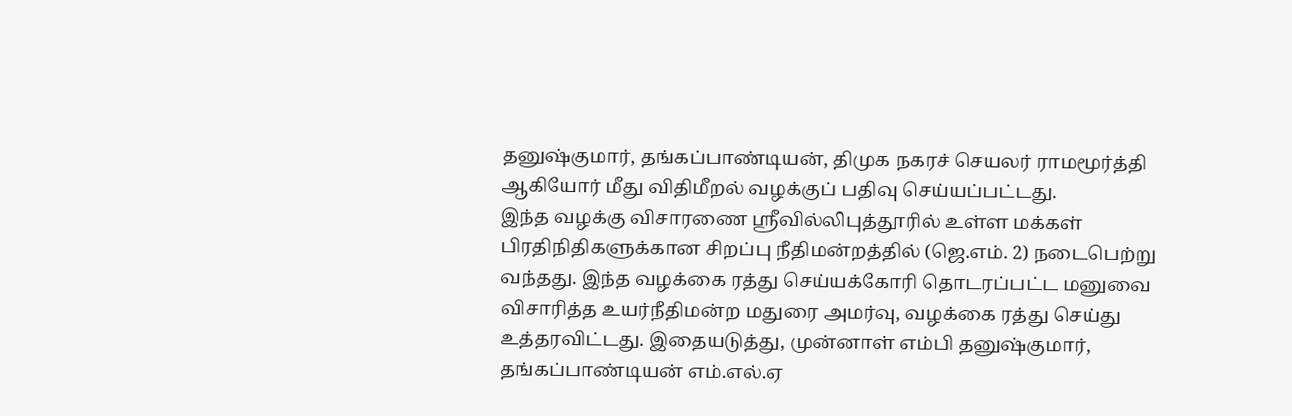தனுஷ்குமார், தங்கப்பாண்டியன், திமுக நகரச் செயலர் ராமமூர்த்தி ஆகியோர் மீது விதிமீறல் வழக்குப் பதிவு செய்யப்பட்டது.
இந்த வழக்கு விசாரணை ஸ்ரீவில்லிபுத்தூரில் உள்ள மக்கள் பிரதிநிதிகளுக்கான சிறப்பு நீதிமன்றத்தில் (ஜெ.எம். 2) நடைபெற்று வந்தது. இந்த வழக்கை ரத்து செய்யக்கோரி தொடரப்பட்ட மனுவை விசாரித்த உயர்நீதிமன்ற மதுரை அமர்வு, வழக்கை ரத்து செய்து உத்தரவிட்டது. இதையடுத்து, முன்னாள் எம்பி தனுஷ்குமார், தங்கப்பாண்டியன் எம்.எல்.ஏ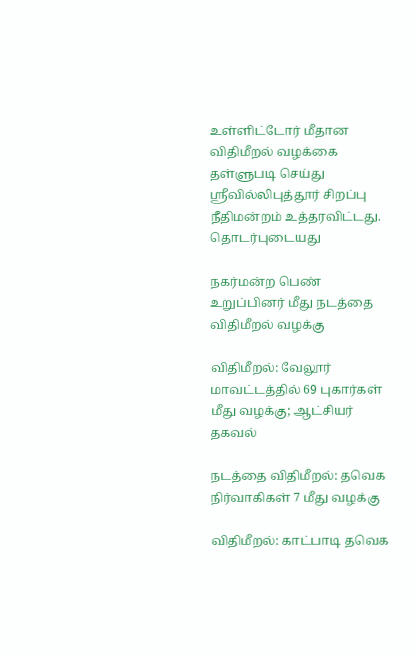உள்ளிட்டோர் மீதான விதிமீறல் வழக்கை தள்ளுபடி செய்து ஸ்ரீவில்லிபுத்தூர் சிறப்பு நீதிமன்றம் உத்தரவிட்டது.
தொடர்புடையது

நகர்மன்ற பெண் உறுப்பினர் மீது நடத்தை விதிமீறல் வழக்கு

விதிமீறல்: வேலூர் மாவட்டத்தில் 69 புகார்கள் மீது வழக்கு; ஆட்சியர் தகவல்

நடத்தை விதிமீறல்: தவெக நிர்வாகிகள் 7 மீது வழக்கு

விதிமீறல்: காட்பாடி தவெக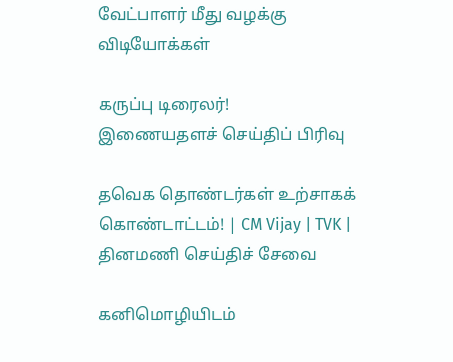வேட்பாளர் மீது வழக்கு
விடியோக்கள்

கருப்பு டிரைலர்!
இணையதளச் செய்திப் பிரிவு

தவெக தொண்டர்கள் உற்சாகக் கொண்டாட்டம்! | CM Vijay | TVK |
தினமணி செய்திச் சேவை

கனிமொழியிடம்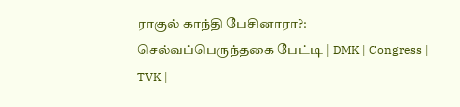ராகுல் காந்தி பேசினாரா?: செல்வப்பெருந்தகை பேட்டி | DMK | Congress | TVK |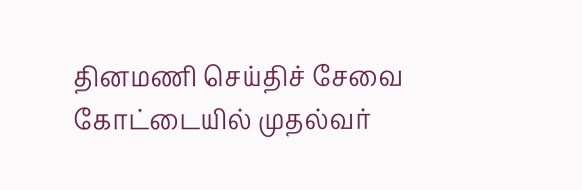தினமணி செய்திச் சேவை
கோட்டையில் முதல்வர்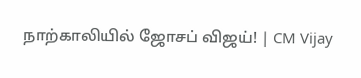நாற்காலியில் ஜோசப் விஜய்! | CM Vijay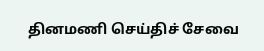தினமணி செய்திச் சேவை